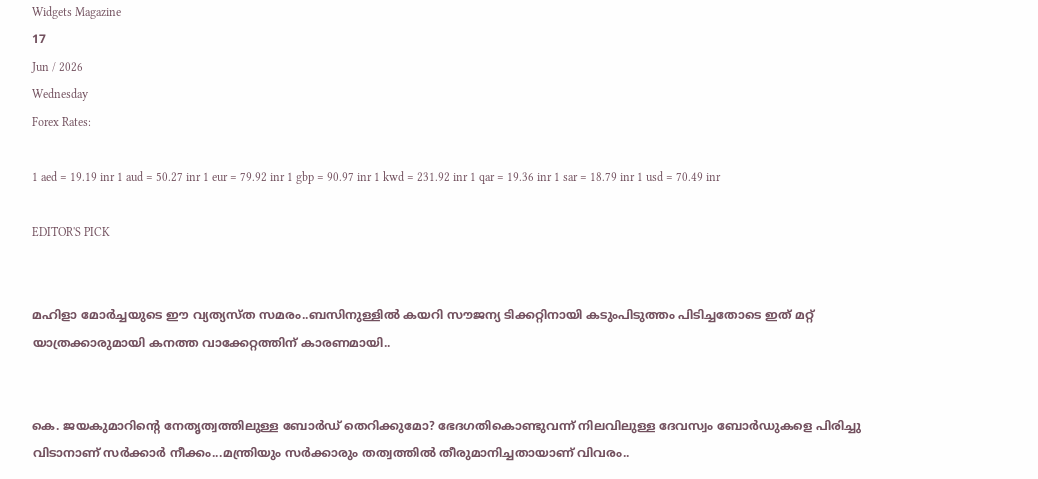Widgets Magazine
17
Jun / 2026
Wednesday
Forex Rates:

1 aed = 19.19 inr 1 aud = 50.27 inr 1 eur = 79.92 inr 1 gbp = 90.97 inr 1 kwd = 231.92 inr 1 qar = 19.36 inr 1 sar = 18.79 inr 1 usd = 70.49 inr

EDITOR'S PICK


മഹിളാ മോര്‍ച്ചയുടെ ഈ വ്യത്യസ്ത സമരം..ബസിനുള്ളില്‍ കയറി സൗജന്യ ടിക്കറ്റിനായി കടുംപിടുത്തം പിടിച്ചതോടെ ഇത് മറ്റ് യാത്രക്കാരുമായി കനത്ത വാക്കേറ്റത്തിന് കാരണമായി..


കെ. ജയകുമാറിന്റെ നേതൃത്വത്തിലുള്ള ബോർഡ് തെറിക്കുമോ? ഭേദഗതികൊണ്ടുവന്ന് നിലവിലുള്ള ദേവസ്വം ബോർഡുകളെ പിരിച്ചു വിടാനാണ് സർക്കാർ നീക്കം...മന്ത്രിയും സർക്കാരും തത്വത്തിൽ തീരുമാനിച്ചതായാണ് വിവരം..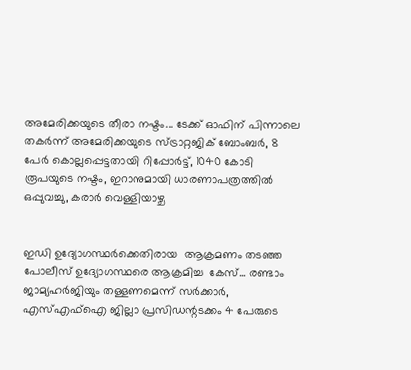അമേരിക്കയുടെ തീരാ നഷ്ടം... ടേക്ക് ഓഫിന് പിന്നാലെ തകർന്ന് അമേരിക്കയുടെ സ്ട്രാറ്റജിക് ബോംബർ, 8 പേർ കൊല്ലപ്പെട്ടതായി റിപ്പോർട്ട്, 1040 കോടി രൂപയുടെ നഷ്ടം, ഇറാനുമായി ധാരണാപത്രത്തിൽ ഒപ്പുവച്ചു, കരാർ വെള്ളിയാഴ്ച


ഇഡി ഉദ്യോഗസ്ഥർക്കെതിരായ  ആക്രമണം തടഞ്ഞ പോലീസ് ഉദ്യോഗസ്ഥരെ ആക്രമിച്ച  കേസ്... രണ്ടാം ജാമ്യഹർജിയും തള്ളണമെന്ന് സർക്കാർ,  എസ്എഫ്ഐ ജില്ലാ പ്രസിഡന്റടക്കം 4 പേരുടെ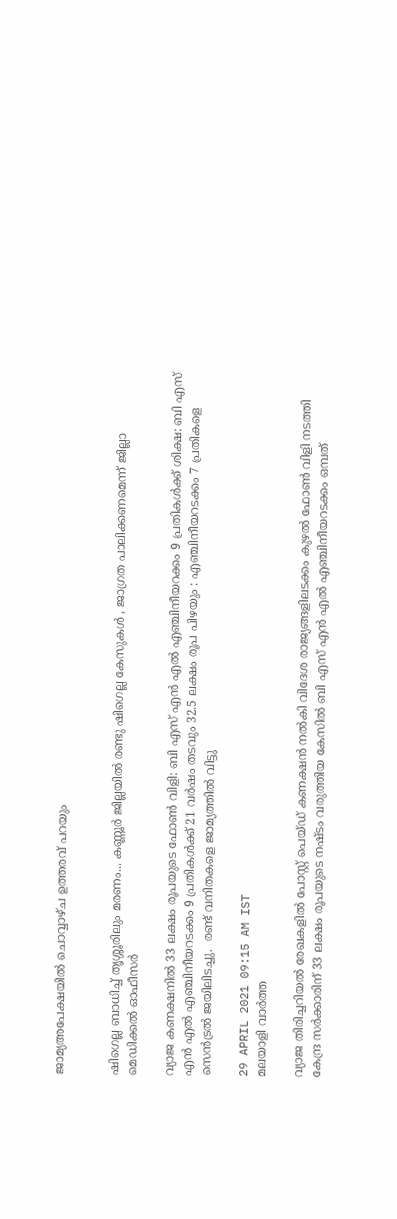ജാമ‍്യഅപേക്ഷയിൽ ചൊവ്വാഴ്ച ഉത്തരവ് പറയും


ഷിഗെല്ല ബാധിച്ച് തൃശ്ശൂരിലും മരണം... കണ്ണൂര്‍ ജില്ലയില്‍ രണ്ടു ഷിഗെല്ല കേസുകള്‍ , ജാഗ്രത പാലിക്കണമെന്ന് ജില്ലാ മെഡിക്കല്‍ ഓഫീസര്‍

വ്യാജ കണക്ഷനിൽ 33 ലക്ഷം രൂപയുടെ ഫോൺ വിളി: ബി എസ് എൻ എൽ എഞ്ചിനീയറക്കം 9 പ്രതികൾക്ക് ശിക്ഷ: ബി എസ് എൻ എൽ എഞ്ചിനീയറടക്കം 9 പ്രതികൾക്ക് 21 വർഷം തടവും 32.5 ലക്ഷം രൂപ പിഴയും : എഞ്ചിനീയറടക്കം 7 പ്രതികളെ സെൻട്രൽ ജയിലിടച്ചു.  രണ്ട് വനിതകളെ ജാമ്യത്തിൽ വിട്ടു

29 APRIL 2021 09:15 AM IST
മലയാളി വാര്‍ത്ത

വ്യാജ തിരിച്ചറിയൽ രേഖകളിൽ പോസ്റ്റ് പെയ്ഡ് കണക്ഷൻ നൽകി വിദേശ രാജ്യങ്ങളിലടക്കം കുഴൽ ഫോൺ വിളി നടത്തി കേന്ദ്ര സർക്കാരിന് 33 ലക്ഷം രൂപയുടെ നഷ്ടം വരുത്തിയ കേസിൽ ബി എസ് എൻ എൽ എഞ്ചിനീയറടക്കം ഒമ്പത്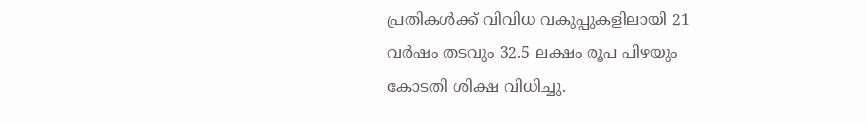പ്രതികൾക്ക് വിവിധ വകുപ്പുകളിലായി 21 വർഷം തടവും 32.5 ലക്ഷം രൂപ പിഴയും കോടതി ശിക്ഷ വിധിച്ചു.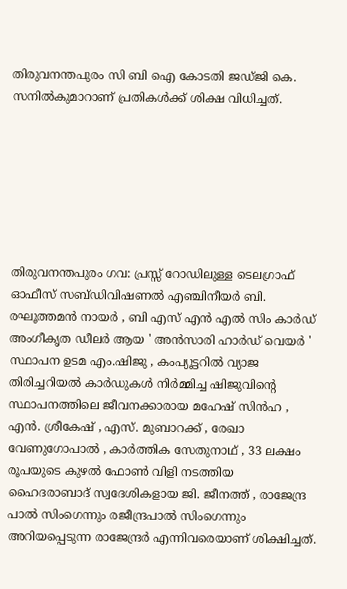തിരുവനന്തപുരം സി ബി ഐ കോടതി ജഡ്ജി കെ. സനിൽകുമാറാണ് പ്രതികൾക്ക് ശിക്ഷ വിധിച്ചത്.







തിരുവനന്തപുരം ഗവ: പ്രസ്സ് റോഡിലുള്ള ടെലഗ്രാഫ് ഓഫീസ് സബ്ഡിവിഷണൽ എഞ്ചിനീയർ ബി. രഘൂത്തമൻ നായർ , ബി എസ് എൻ എൽ സിം കാർഡ് അംഗീകൃത ഡീലർ ആയ ' അൻസാരി ഹാർഡ് വെയർ ' സ്ഥാപന ഉടമ എം.ഷിജു , കംപ്യൂട്ടറിൽ വ്യാജ തിരിച്ചറിയൽ കാർഡുകൾ നിർമ്മിച്ച ഷിജുവിന്റെ സ്ഥാപനത്തിലെ ജീവനക്കാരായ മഹേഷ് സിൻഹ , എൻ. ശ്രീകേഷ് , എസ്. മുബാറക്ക് , രേഖാ വേണുഗോപാൽ , കാർത്തിക സേതുനാഥ് , 33 ലക്ഷം രൂപയുടെ കുഴൽ ഫോൺ വിളി നടത്തിയ ഹൈദരാബാദ് സ്വദേശികളായ ജി. ജീനത്ത് , രാജേന്ദ്ര പാൽ സിംഗെന്നും രജീന്ദ്രപാൽ സിംഗെന്നും അറിയപ്പെടുന്ന രാജേന്ദ്രർ എന്നിവരെയാണ് ശിക്ഷിച്ചത്.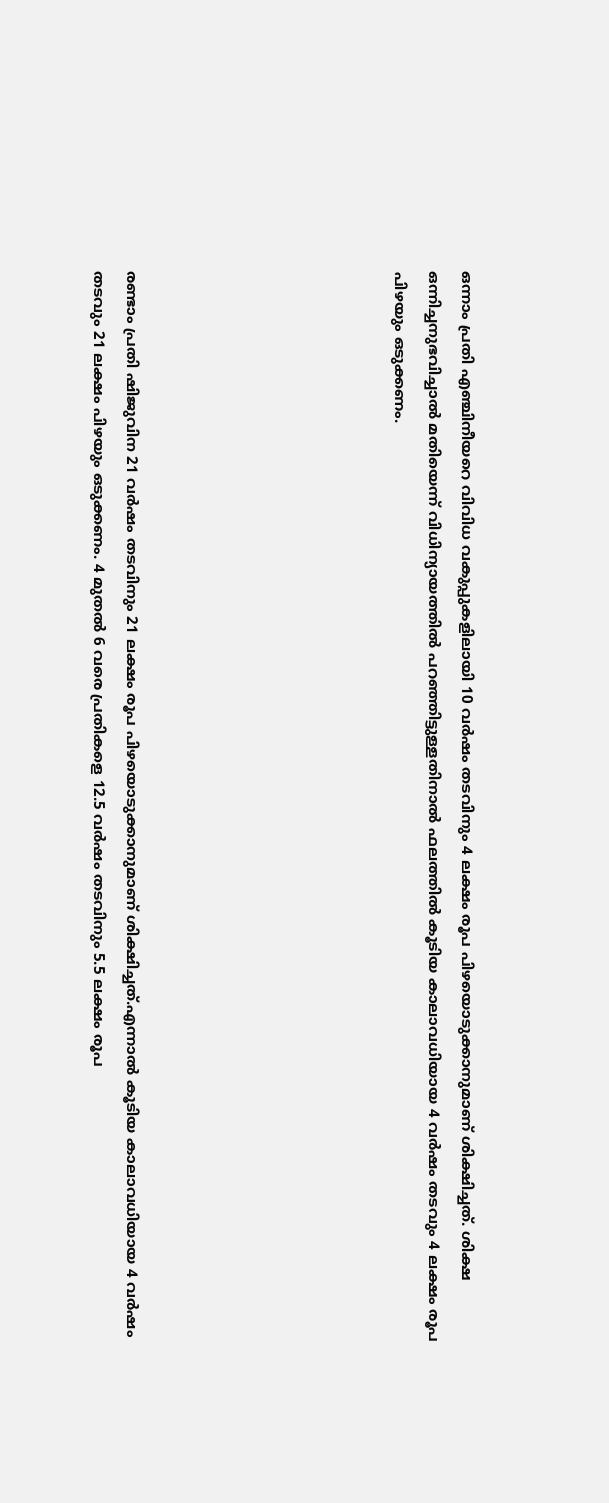ഒന്നാം പ്രതി എഞ്ചിനീയറെ വിവിധ വകുപ്പുകളിലായി 10 വർഷം തടവിനും 4 ലക്ഷം രൂപ പിഴയൊടുക്കാനുമാണ് ശിക്ഷിച്ചത്. ശിക്ഷ ഒന്നിച്ചനുഭവിച്ചാൽ മതിയെന്ന് വിധിന്യായത്തിൽ പറഞ്ഞിട്ടുള്ളതിനാൽ ഫലത്തിൽ കൂടിയ കാലാവധിയായ 4 വർഷം തടവും 4 ലക്ഷം രൂപ പിഴയും ഒടുക്കണം.







രണ്ടാം പ്രതി ഷിജുവിന 21 വർഷം തടവിനും 21 ലക്ഷം രൂപ പിഴയൊടുക്കാനുമാണ് ശിക്ഷിച്ചത്.എന്നാൽ കൂടിയ കാലാവധിയായ 4 വർഷം തടവും 21 ലക്ഷം പിഴയും ഒടുക്കണം. 4 മുതൽ 6 വരെ പ്രതികളെ 12.5 വർഷം തടവിനും 5.5 ലക്ഷം രൂപ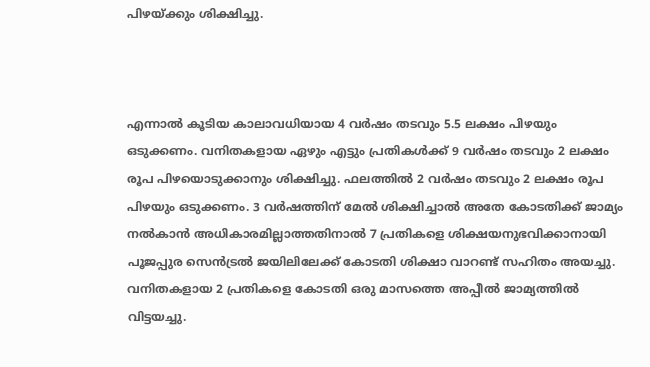പിഴയ്ക്കും ശിക്ഷിച്ചു.



എന്നാൽ കൂടിയ കാലാവധിയായ 4 വർഷം തടവും 5.5 ലക്ഷം പിഴയും ഒടുക്കണം. വനിതകളായ ഏഴും എട്ടും പ്രതികൾക്ക് 9 വർഷം തടവും 2 ലക്ഷം രൂപ പിഴയൊടുക്കാനും ശിക്ഷിച്ചു. ഫലത്തിൽ 2 വർഷം തടവും 2 ലക്ഷം രൂപ പിഴയും ഒടുക്കണം. 3 വർഷത്തിന് മേൽ ശിക്ഷിച്ചാൽ അതേ കോടതിക്ക് ജാമ്യം നൽകാൻ അധികാരമില്ലാത്തതിനാൽ 7 പ്രതികളെ ശിക്ഷയനുഭവിക്കാനായി പൂജപ്പുര സെൻട്രൽ ജയിലിലേക്ക് കോടതി ശിക്ഷാ വാറണ്ട് സഹിതം അയച്ചു. വനിതകളായ 2 പ്രതികളെ കോടതി ഒരു മാസത്തെ അപ്പീൽ ജാമ്യത്തിൽ വിട്ടയച്ചു.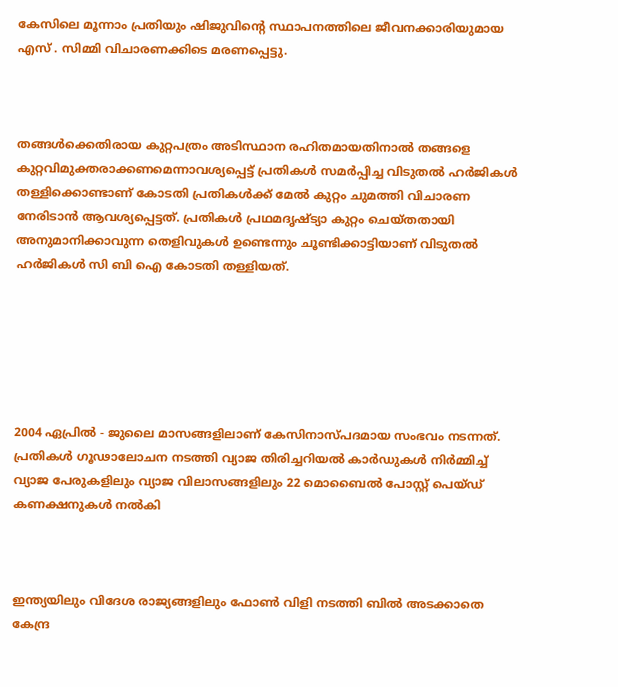കേസിലെ മൂന്നാം പ്രതിയും ഷിജുവിന്റെ സ്ഥാപനത്തിലെ ജീവനക്കാരിയുമായ എസ് . സിമ്മി വിചാരണക്കിടെ മരണപ്പെട്ടു.



തങ്ങൾക്കെതിരായ കുറ്റപത്രം അടിസ്ഥാന രഹിതമായതിനാൽ തങ്ങളെ കുറ്റവിമുക്തരാക്കണമെന്നാവശ്യപ്പെട്ട് പ്രതികൾ സമർപ്പിച്ച വിടുതൽ ഹർജികൾ തള്ളിക്കൊണ്ടാണ് കോടതി പ്രതികൾക്ക് മേൽ കുറ്റം ചുമത്തി വിചാരണ നേരിടാൻ ആവശ്യപ്പെട്ടത്. പ്രതികൾ പ്രഥമദൃഷ്ട്യാ കുറ്റം ചെയ്തതായി അനുമാനിക്കാവുന്ന തെളിവുകൾ ഉണ്ടെന്നും ചൂണ്ടിക്കാട്ടിയാണ് വിടുതൽ ഹർജികൾ സി ബി ഐ കോടതി തള്ളിയത്.






2004 ഏപ്രിൽ - ജുലൈ മാസങ്ങളിലാണ് കേസിനാസ്പദമായ സംഭവം നടന്നത്. പ്രതികൾ ഗൂഢാലോചന നടത്തി വ്യാജ തിരിച്ചറിയൽ കാർഡുകൾ നിർമ്മിച്ച് വ്യാജ പേരുകളിലും വ്യാജ വിലാസങ്ങളിലും 22 മൊബൈൽ പോസ്റ്റ് പെയ്ഡ് കണക്ഷനുകൾ നൽകി



ഇന്ത്യയിലും വിദേശ രാജ്യങ്ങളിലും ഫോൺ വിളി നടത്തി ബിൽ അടക്കാതെ കേന്ദ്ര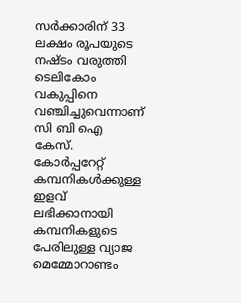സർക്കാരിന് 33 ലക്ഷം രൂപയുടെ നഷ്ടം വരുത്തി ടെലികോം വകുപ്പിനെ വഞ്ചിച്ചുവെന്നാണ് സി ബി ഐ കേസ്. കോർപ്പറേറ്റ് കമ്പനികൾക്കുള്ള ഇളവ് ലഭിക്കാനായി കമ്പനികളുടെ പേരിലുള്ള വ്യാജ മെമ്മോറാണ്ടം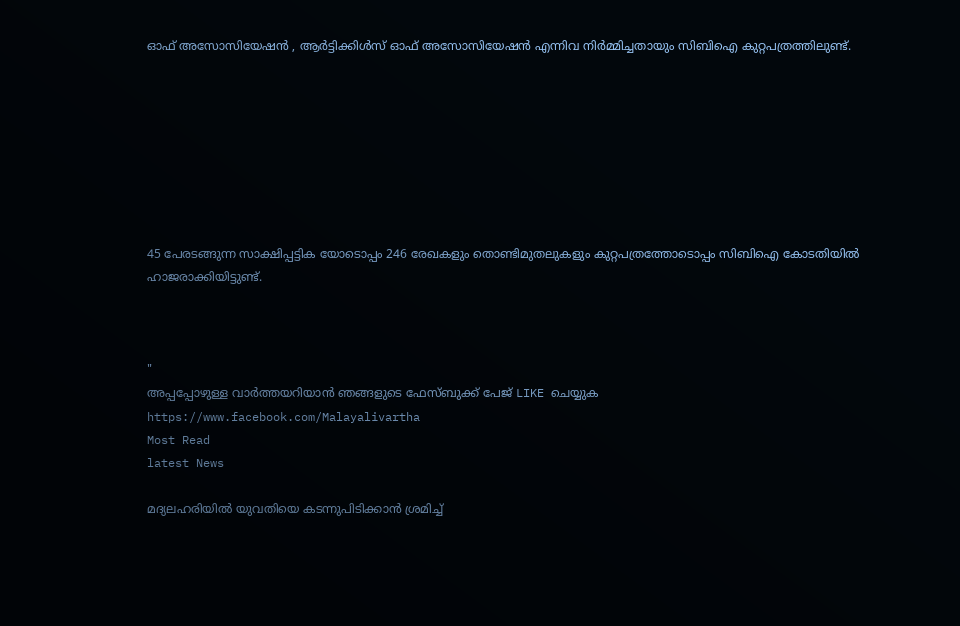ഓഫ് അസോസിയേഷൻ , ആർട്ടിക്കിൾസ് ഓഫ് അസോസിയേഷൻ എന്നിവ നിർമ്മിച്ചതായും സിബിഐ കുറ്റപത്രത്തിലുണ്ട്.








45 പേരടങ്ങുന്ന സാക്ഷിപ്പട്ടിക യോടൊപ്പം 246 രേഖകളും തൊണ്ടിമുതലുകളും കുറ്റപത്രത്തോടൊപ്പം സിബിഐ കോടതിയിൽ ഹാജരാക്കിയിട്ടുണ്ട്.



"
അപ്പപ്പോഴുള്ള വാര്‍ത്തയറിയാന്‍ ഞങ്ങളുടെ ഫേസ്‌ബുക്ക്‌ പേജ് LIKE ചെയ്യുക
https://www.facebook.com/Malayalivartha
Most Read
latest News

മദ്യലഹരിയില്‍ യുവതിയെ കടന്നുപിടിക്കാന്‍ ശ്രമിച്ച്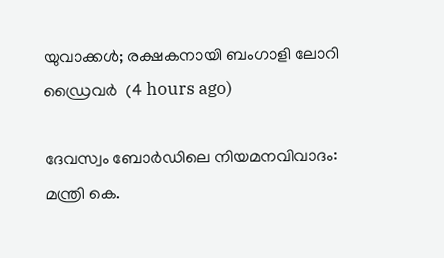യുവാക്കള്‍; രക്ഷകനായി ബംഗാളി ലോറി ഡ്രൈവര്‍  (4 hours ago)

ദേവസ്വം ബോര്‍ഡിലെ നിയമനവിവാദം: മന്ത്രി കെ.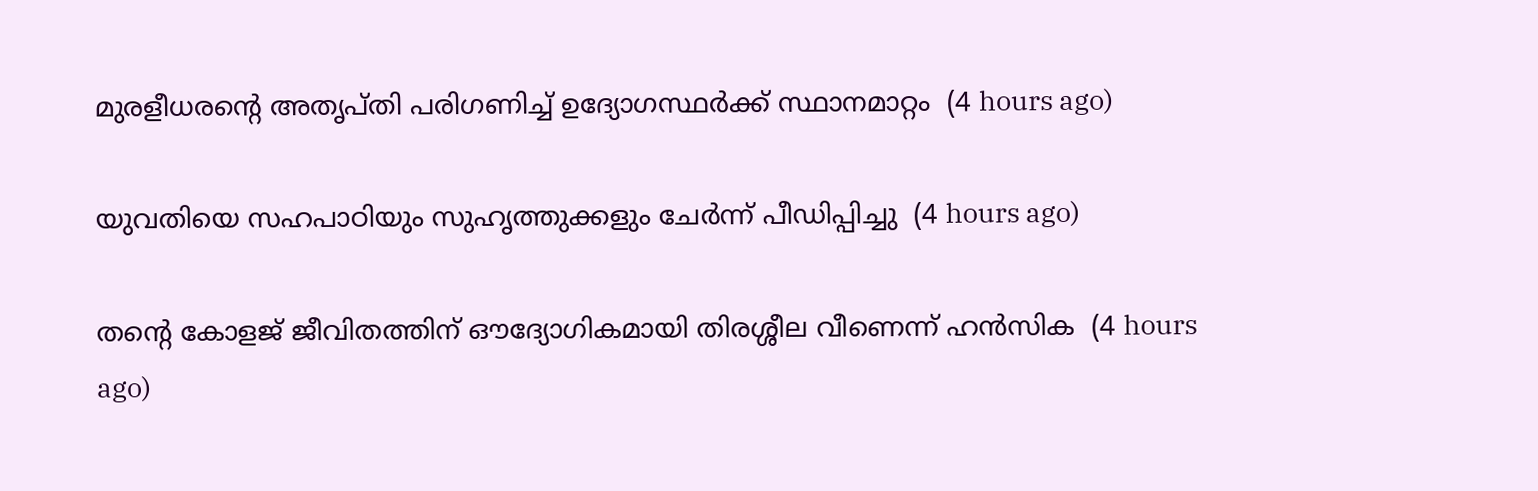മുരളീധരന്റെ അതൃപ്തി പരിഗണിച്ച് ഉദ്യോഗസ്ഥര്‍ക്ക് സ്ഥാനമാറ്റം  (4 hours ago)

യുവതിയെ സഹപാഠിയും സുഹൃത്തുക്കളും ചേര്‍ന്ന് പീഡിപ്പിച്ചു  (4 hours ago)

തന്റെ കോളജ് ജീവിതത്തിന് ഔദ്യോഗികമായി തിരശ്ശീല വീണെന്ന് ഹന്‍സിക  (4 hours ago)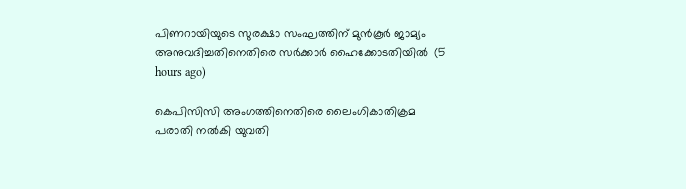പിണറായിയുടെ സുരക്ഷാ സംഘത്തിന് മുന്‍കൂര്‍ ജാമ്യം അനുവദിച്ചതിനെതിരെ സര്‍ക്കാര്‍ ഹൈക്കോടതിയില്‍  (5 hours ago)

കെപിസിസി അംഗത്തിനെതിരെ ലൈംഗികാതിക്രമ പരാതി നല്‍കി യുവതി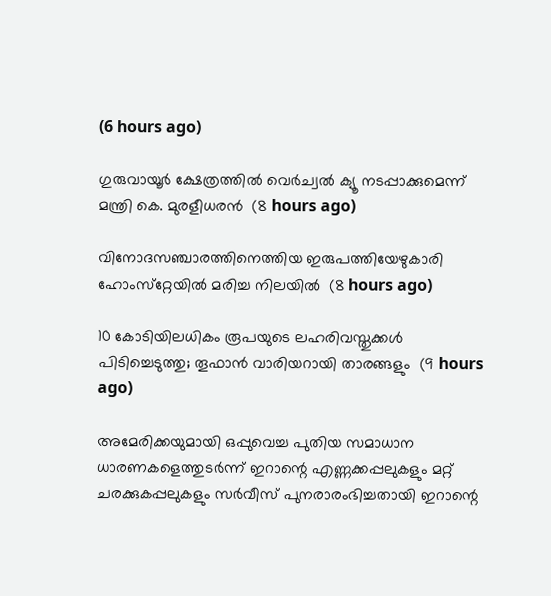(6 hours ago)

ഗുരുവായൂര്‍ ക്ഷേത്രത്തില്‍ വെര്‍ച്വല്‍ ക്യൂ നടപ്പാക്കുമെന്ന് മന്ത്രി കെ. മുരളീധരന്‍  (8 hours ago)

വിനോദസഞ്ചാരത്തിനെത്തിയ ഇരുപത്തിയേഴുകാരി ഹോംസ്‌റ്റേയില്‍ മരിച്ച നിലയില്‍  (8 hours ago)

10 കോടിയിലധികം രൂപയുടെ ലഹരിവസ്തുക്കള്‍ പിടിച്ചെടുത്തു; തൂഫാന്‍ വാരിയറായി താരങ്ങളും  (9 hours ago)

അമേരിക്കയുമായി ഒപ്പുവെച്ച പുതിയ സമാധാന ധാരണകളെത്തുടർന്ന് ഇറാന്റെ എണ്ണക്കപ്പലുകളും മറ്റ് ചരക്കുകപ്പലുകളും സർവീസ് പുനരാരംഭിച്ചതായി ഇറാന്റെ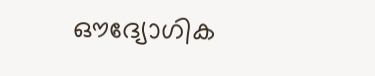ഔദ്യോഗിക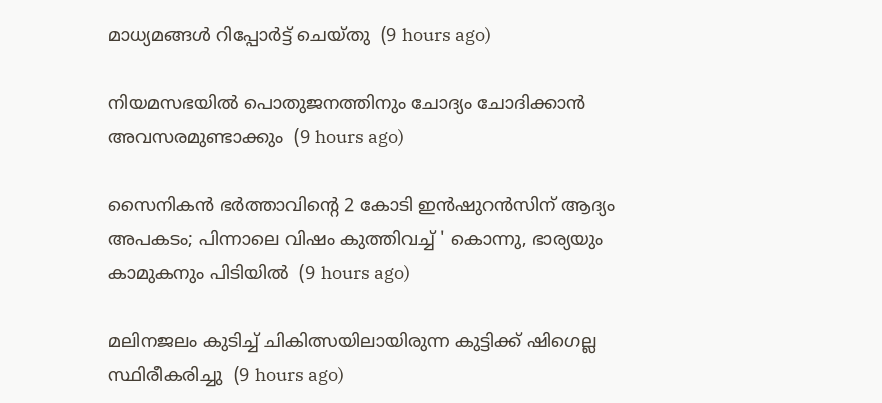മാധ്യമങ്ങൾ റിപ്പോർട്ട് ചെയ്തു  (9 hours ago)

നിയമസഭയില്‍ പൊതുജനത്തിനും ചോദ്യം ചോദിക്കാന്‍ അവസരമുണ്ടാക്കും  (9 hours ago)

സൈനികൻ ഭർത്താവിന്റെ 2 കോടി ഇൻഷുറൻസിന് ആദ്യം അപകടം; പിന്നാലെ വിഷം കുത്തിവച്ച് ' കൊന്നു, ഭാര്യയും കാമുകനും പിടിയിൽ  (9 hours ago)

മലിനജലം കുടിച്ച് ചികിത്സയിലായിരുന്ന കുട്ടിക്ക് ഷിഗെല്ല സ്ഥിരീകരിച്ചു  (9 hours ago)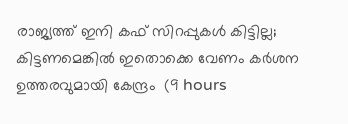രാജ്യത്ത് ഇനി കഫ് സിറപ്പുകൾ കിട്ടില്ല; കിട്ടണമെങ്കിൽ ഇതൊക്കെ വേണം കര്‍ശന ഉത്തരവുമായി കേന്ദ്രം  (9 hours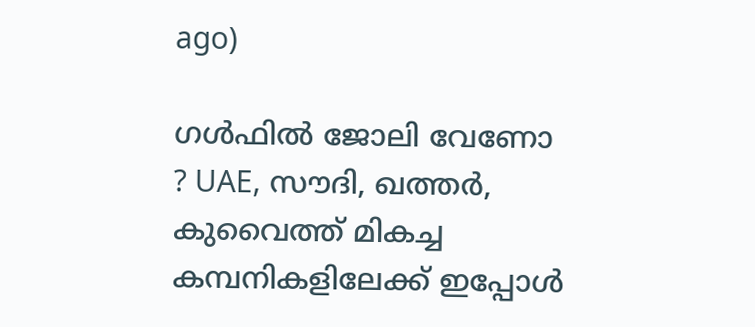ago)

ഗൾഫിൽ ജോലി വേണോ ? UAE, സൗദി, ഖത്തർ, കുവൈത്ത് മികച്ച കമ്പനികളിലേക്ക് ഇപ്പോൾ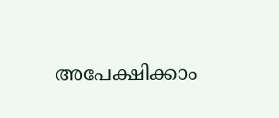അപേക്ഷിക്കാം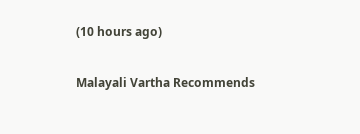(10 hours ago)

Malayali Vartha Recommends